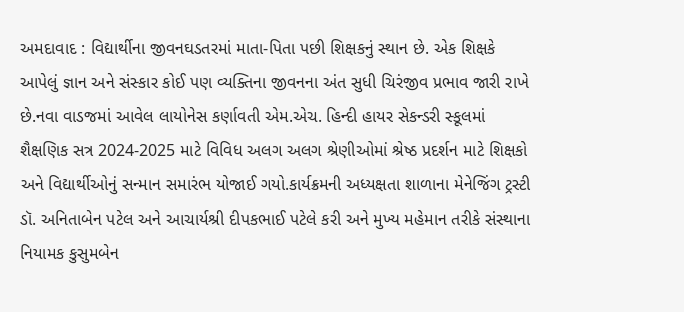અમદાવાદ : વિદ્યાર્થીના જીવનઘડતરમાં માતા-પિતા પછી શિક્ષકનું સ્થાન છે. એક શિક્ષકે આપેલું જ્ઞાન અને સંસ્કાર કોઈ પણ વ્યક્તિના જીવનના અંત સુધી ચિરંજીવ પ્રભાવ જારી રાખે છે.નવા વાડજમાં આવેલ લાયોનેસ કર્ણાવતી એમ.એચ. હિન્દી હાયર સેકન્ડરી સ્કૂલમાં શૈક્ષણિક સત્ર 2024-2025 માટે વિવિધ અલગ અલગ શ્રેણીઓમાં શ્રેષ્ઠ પ્રદર્શન માટે શિક્ષકો અને વિદ્યાર્થીઓનું સન્માન સમારંભ યોજાઈ ગયો.કાર્યક્રમની અધ્યક્ષતા શાળાના મેનેજિંગ ટ્રસ્ટી ડૉ. અનિતાબેન પટેલ અને આચાર્યશ્રી દીપકભાઈ પટેલે કરી અને મુખ્ય મહેમાન તરીકે સંસ્થાના નિયામક કુસુમબેન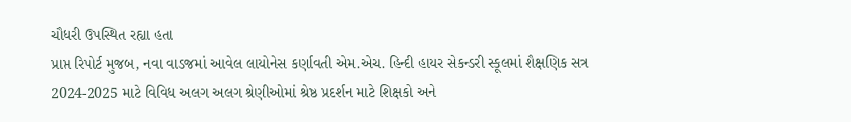ચૌધરી ઉપસ્થિત રહ્યા હતા
પ્રાપ્ત રિપોર્ટ મુજબ, નવા વાડજમાં આવેલ લાયોનેસ કર્ણાવતી એમ.એચ. હિન્દી હાયર સેકન્ડરી સ્કૂલમાં શૈક્ષણિક સત્ર 2024-2025 માટે વિવિધ અલગ અલગ શ્રેણીઓમાં શ્રેષ્ઠ પ્રદર્શન માટે શિક્ષકો અને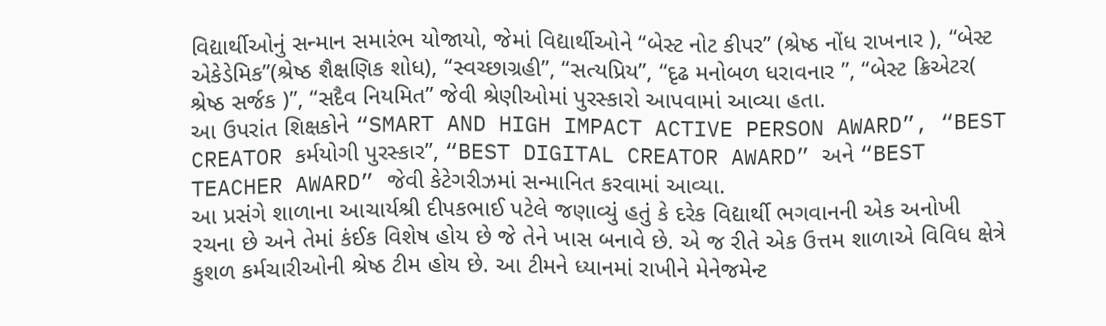વિદ્યાર્થીઓનું સન્માન સમારંભ યોજાયો, જેમાં વિદ્યાર્થીઓને “બેસ્ટ નોટ કીપર” (શ્રેષ્ઠ નોંધ રાખનાર ), “બેસ્ટ એકેડેમિક”(શ્રેષ્ઠ શૈક્ષણિક શોધ), “સ્વચ્છાગ્રહી”, “સત્યપ્રિય”, “દૃઢ મનોબળ ધરાવનાર ”, “બેસ્ટ ક્રિએટર( શ્રેષ્ઠ સર્જક )”, “સદૈવ નિયમિત” જેવી શ્રેણીઓમાં પુરસ્કારો આપવામાં આવ્યા હતા.
આ ઉપરાંત શિક્ષકોને “SMART AND HIGH IMPACT ACTIVE PERSON AWARD”, “BEST CREATOR કર્મયોગી પુરસ્કાર”, “BEST DIGITAL CREATOR AWARD” અને “BEST TEACHER AWARD” જેવી કેટેગરીઝમાં સન્માનિત કરવામાં આવ્યા.
આ પ્રસંગે શાળાના આચાર્યશ્રી દીપકભાઈ પટેલે જણાવ્યું હતું કે દરેક વિદ્યાર્થી ભગવાનની એક અનોખી રચના છે અને તેમાં કંઈક વિશેષ હોય છે જે તેને ખાસ બનાવે છે. એ જ રીતે એક ઉત્તમ શાળાએ વિવિધ ક્ષેત્રે કુશળ કર્મચારીઓની શ્રેષ્ઠ ટીમ હોય છે. આ ટીમને ધ્યાનમાં રાખીને મેનેજમેન્ટ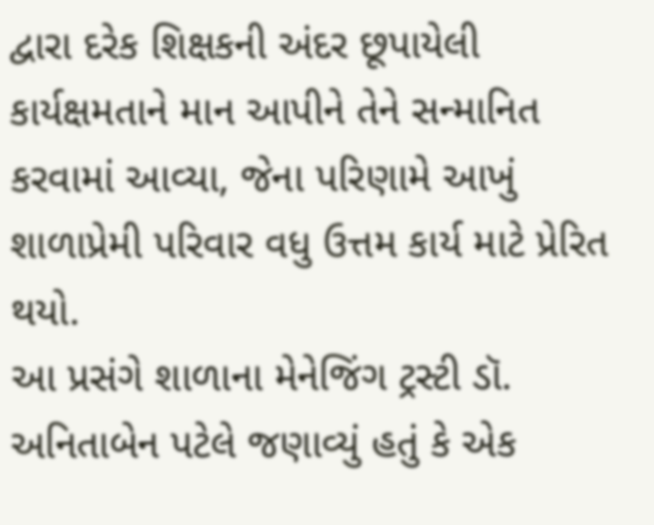દ્વારા દરેક શિક્ષકની અંદર છૂપાયેલી કાર્યક્ષમતાને માન આપીને તેને સન્માનિત કરવામાં આવ્યા, જેના પરિણામે આખું શાળાપ્રેમી પરિવાર વધુ ઉત્તમ કાર્ય માટે પ્રેરિત થયો.
આ પ્રસંગે શાળાના મેનેજિંગ ટ્રસ્ટી ડૉ. અનિતાબેન પટેલે જણાવ્યું હતું કે એક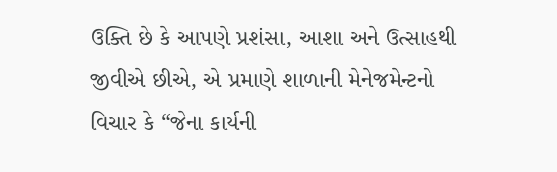ઉક્તિ છે કે આપણે પ્રશંસા, આશા અને ઉત્સાહથી જીવીએ છીએ, એ પ્રમાણે શાળાની મેનેજમેન્ટનો વિચાર કે “જેના કાર્યની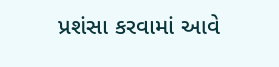પ્રશંસા કરવામાં આવે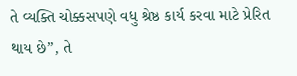તે વ્યક્તિ ચોક્કસપણે વધુ શ્રેષ્ઠ કાર્ય કરવા માટે પ્રેરિત થાય છે”, તે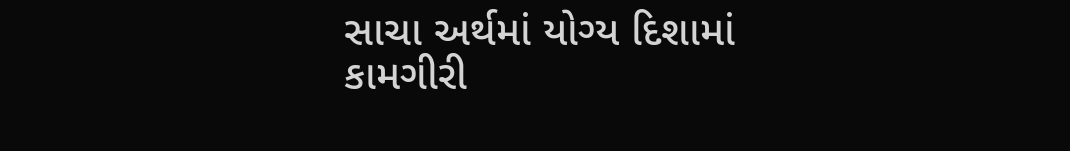સાચા અર્થમાં યોગ્ય દિશામાં કામગીરી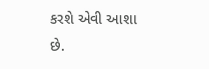કરશે એવી આશા છે.